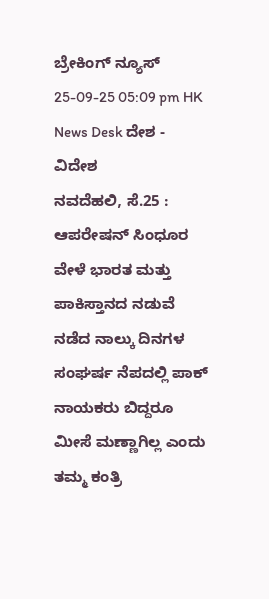ಬ್ರೇಕಿಂಗ್ ನ್ಯೂಸ್
25-09-25 05:09 pm HK News Desk ದೇಶ - ವಿದೇಶ
ನವದೆಹಲಿ, ಸೆ.25 : ಆಪರೇಷನ್ ಸಿಂಧೂರ ವೇಳೆ ಭಾರತ ಮತ್ತು ಪಾಕಿಸ್ತಾನದ ನಡುವೆ ನಡೆದ ನಾಲ್ಕು ದಿನಗಳ ಸಂಘರ್ಷ ನೆಪದಲ್ಲಿ ಪಾಕ್ ನಾಯಕರು ಬಿದ್ದರೂ ಮೀಸೆ ಮಣ್ಣಾಗಿಲ್ಲ ಎಂದು ತಮ್ಮ ಕಂತ್ರಿ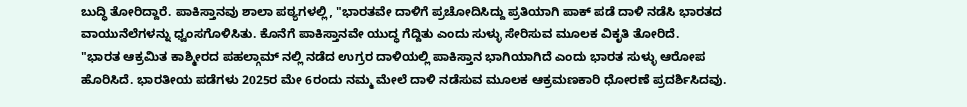ಬುದ್ಧಿ ತೋರಿದ್ದಾರೆ. ಪಾಕಿಸ್ತಾನವು ಶಾಲಾ ಪಠ್ಯಗಳಲ್ಲಿ, "ಭಾರತವೇ ದಾಳಿಗೆ ಪ್ರಚೋದಿಸಿದ್ದು ಪ್ರತಿಯಾಗಿ ಪಾಕ್ ಪಡೆ ದಾಳಿ ನಡೆಸಿ ಭಾರತದ ವಾಯುನೆಲೆಗಳನ್ನು ಧ್ವಂಸಗೊಳಿಸಿತು. ಕೊನೆಗೆ ಪಾಕಿಸ್ತಾನವೇ ಯುದ್ಧ ಗೆದ್ದಿತು ಎಂದು ಸುಳ್ಳು ಸೇರಿಸುವ ಮೂಲಕ ವಿಕೃತಿ ತೋರಿದೆ.
"ಭಾರತ ಆಕ್ರಮಿತ ಕಾಶ್ಮೀರದ ಪಹಲ್ಗಾಮ್ ನಲ್ಲಿ ನಡೆದ ಉಗ್ರರ ದಾಳಿಯಲ್ಲಿ ಪಾಕಿಸ್ತಾನ ಭಾಗಿಯಾಗಿದೆ ಎಂದು ಭಾರತ ಸುಳ್ಳು ಆರೋಪ ಹೊರಿಸಿದೆ. ಭಾರತೀಯ ಪಡೆಗಳು 2025ರ ಮೇ 6ರಂದು ನಮ್ಮ ಮೇಲೆ ದಾಳಿ ನಡೆಸುವ ಮೂಲಕ ಆಕ್ರಮಣಕಾರಿ ಧೋರಣೆ ಪ್ರದರ್ಶಿಸಿದವು.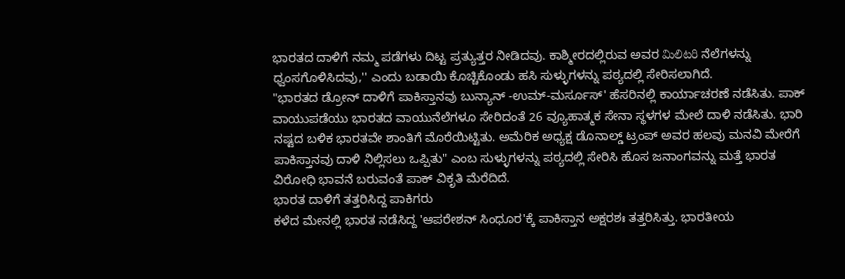ಭಾರತದ ದಾಳಿಗೆ ನಮ್ಮ ಪಡೆಗಳು ದಿಟ್ಟ ಪ್ರತ್ಯುತ್ತರ ನೀಡಿದವು. ಕಾಶ್ಮೀರದಲ್ಲಿರುವ ಅವರ మిలిటరి ನೆಲೆಗಳನ್ನು ಧ್ವಂಸಗೊಳಿಸಿದವು,'' ಎಂದು ಬಡಾಯಿ ಕೊಚ್ಚಿಕೊಂಡು ಹಸಿ ಸುಳ್ಳುಗಳನ್ನು ಪಠ್ಯದಲ್ಲಿ ಸೇರಿಸಲಾಗಿದೆ.
"ಭಾರತದ ಡ್ರೋನ್ ದಾಳಿಗೆ ಪಾಕಿಸ್ತಾನವು ಬುನ್ಯಾನ್ -ಉಮ್-ಮರ್ಸೂಸ್' ಹೆಸರಿನಲ್ಲಿ ಕಾರ್ಯಾಚರಣೆ ನಡೆಸಿತು. ಪಾಕ್ ವಾಯುಪಡೆಯು ಭಾರತದ ವಾಯುನೆಲೆಗಳೂ ಸೇರಿದಂತೆ 26 ವ್ಯೂಹಾತ್ಮಕ ಸೇನಾ ಸ್ಥಳಗಳ ಮೇಲೆ ದಾಳಿ ನಡೆಸಿತು. ಭಾರಿ ನಷ್ಟದ ಬಳಿಕ ಭಾರತವೇ ಶಾಂತಿಗೆ ಮೊರೆಯಿಟ್ಟಿತು. ಅಮೆರಿಕ ಅಧ್ಯಕ್ಷ ಡೊನಾಲ್ಡ್ ಟ್ರಂಪ್ ಅವರ ಹಲವು ಮನವಿ ಮೇರೆಗೆ ಪಾಕಿಸ್ತಾನವು ದಾಳಿ ನಿಲ್ಲಿಸಲು ಒಪ್ಪಿತು" ಎಂಬ ಸುಳ್ಳುಗಳನ್ನು ಪಠ್ಯದಲ್ಲಿ ಸೇರಿಸಿ ಹೊಸ ಜನಾಂಗವನ್ನು ಮತ್ತೆ ಭಾರತ ವಿರೋಧಿ ಭಾವನೆ ಬರುವಂತೆ ಪಾಕ್ ವಿಕೃತಿ ಮೆರೆದಿದೆ.
ಭಾರತ ದಾಳಿಗೆ ತತ್ತರಿಸಿದ್ದ ಪಾಕಿಗರು
ಕಳೆದ ಮೇನಲ್ಲಿ ಭಾರತ ನಡೆಸಿದ್ದ 'ಆಪರೇಶನ್ ಸಿಂಧೂರ'ಕ್ಕೆ ಪಾಕಿಸ್ತಾನ ಅಕ್ಷರಶಃ ತತ್ತರಿಸಿತ್ತು. ಭಾರತೀಯ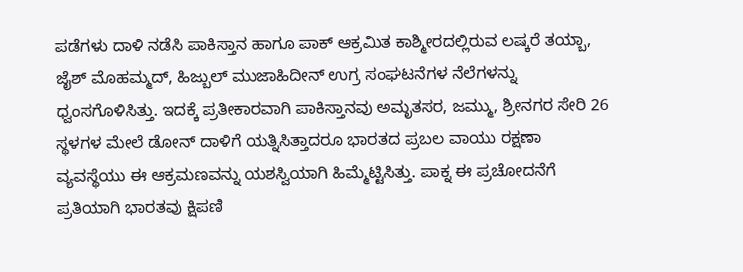ಪಡೆಗಳು ದಾಳಿ ನಡೆಸಿ ಪಾಕಿಸ್ತಾನ ಹಾಗೂ ಪಾಕ್ ಆಕ್ರಮಿತ ಕಾಶ್ಮೀರದಲ್ಲಿರುವ ಲಷ್ಕರೆ ತಯ್ಬಾ, ಜೈಶ್ ಮೊಹಮ್ಮದ್, ಹಿಜ್ಬುಲ್ ಮುಜಾಹಿದೀನ್ ಉಗ್ರ ಸಂಘಟನೆಗಳ ನೆಲೆಗಳನ್ನು ಧ್ವಂಸಗೊಳಿಸಿತ್ತು. ಇದಕ್ಕೆ ಪ್ರತೀಕಾರವಾಗಿ ಪಾಕಿಸ್ತಾನವು ಅಮೃತಸರ, ಜಮ್ಮು, ಶ್ರೀನಗರ ಸೇರಿ 26 ಸ್ಥಳಗಳ ಮೇಲೆ ಡೋನ್ ದಾಳಿಗೆ ಯತ್ನಿಸಿತ್ತಾದರೂ ಭಾರತದ ಪ್ರಬಲ ವಾಯು ರಕ್ಷಣಾ ವ್ಯವಸ್ಥೆಯು ಈ ಆಕ್ರಮಣವನ್ನು ಯಶಸ್ವಿಯಾಗಿ ಹಿಮ್ಮೆಟ್ಟಿಸಿತ್ತು. ಪಾಕ್ನ ಈ ಪ್ರಚೋದನೆಗೆ ಪ್ರತಿಯಾಗಿ ಭಾರತವು ಕ್ಷಿಪಣಿ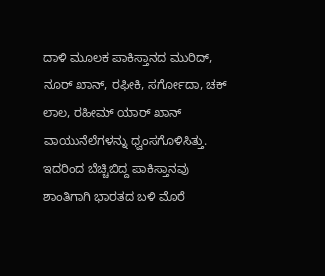ದಾಳಿ ಮೂಲಕ ಪಾಕಿಸ್ತಾನದ ಮುರಿದ್, ನೂರ್ ಖಾನ್, ರಫೀಕಿ, ಸರ್ಗೋದಾ, ಚಕ್ ಲಾಲ, ರಹೀಮ್ ಯಾರ್ ಖಾನ್ ವಾಯುನೆಲೆಗಳನ್ನು ಧ್ವಂಸಗೊಳಿಸಿತ್ತು. ಇದರಿಂದ ಬೆಚ್ಚಿಬಿದ್ದ ಪಾಕಿಸ್ತಾನವು ಶಾಂತಿಗಾಗಿ ಭಾರತದ ಬಳಿ ಮೊರೆ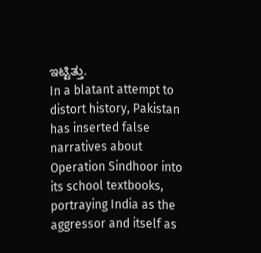ಇಟ್ಟಿತ್ತು.
In a blatant attempt to distort history, Pakistan has inserted false narratives about Operation Sindhoor into its school textbooks, portraying India as the aggressor and itself as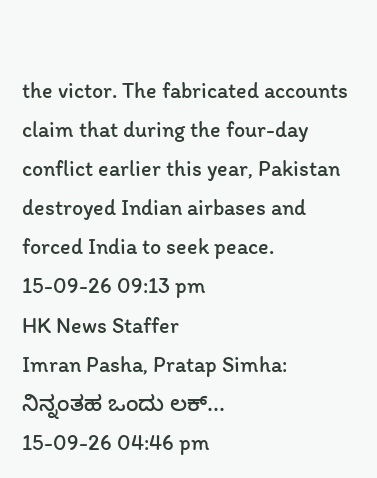the victor. The fabricated accounts claim that during the four-day conflict earlier this year, Pakistan destroyed Indian airbases and forced India to seek peace.
15-09-26 09:13 pm
HK News Staffer
Imran Pasha, Pratap Simha: ನಿನ್ನಂತಹ ಒಂದು ಲಕ್...
15-09-26 04:46 pm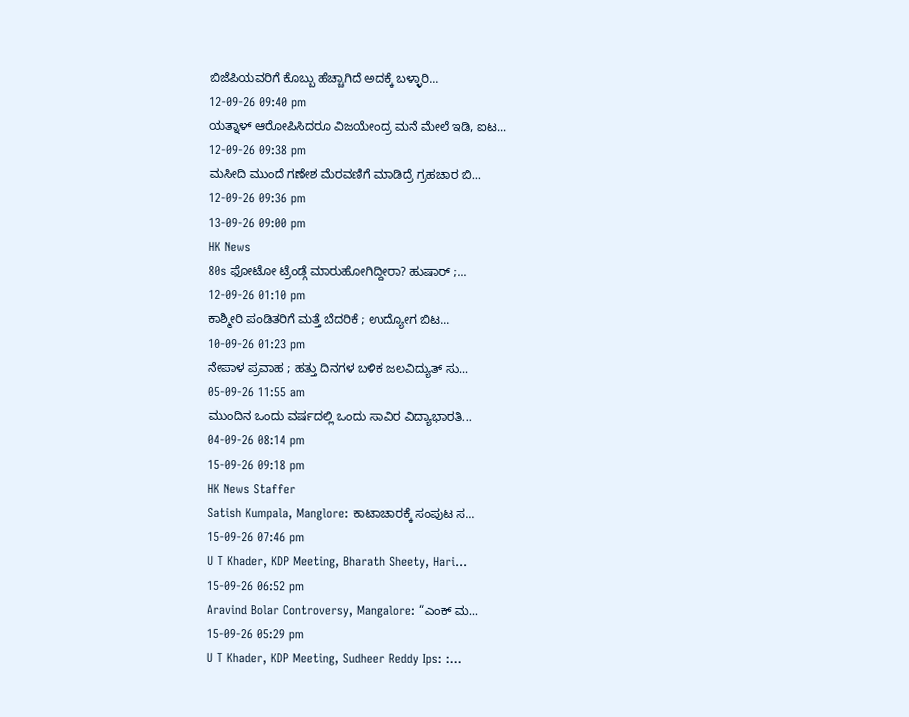ಬಿಜೆಪಿಯವರಿಗೆ ಕೊಬ್ಬು ಹೆಚ್ಚಾಗಿದೆ ಅದಕ್ಕೆ ಬಳ್ಳಾರಿ...
12-09-26 09:40 pm
ಯತ್ನಾಳ್ ಆರೋಪಿಸಿದರೂ ವಿಜಯೇಂದ್ರ ಮನೆ ಮೇಲೆ ಇಡಿ, ಐಟ...
12-09-26 09:38 pm
ಮಸೀದಿ ಮುಂದೆ ಗಣೇಶ ಮೆರವಣಿಗೆ ಮಾಡಿದ್ರೆ ಗ್ರಹಚಾರ ಬಿ...
12-09-26 09:36 pm
13-09-26 09:00 pm
HK News
80s ಫೋಟೋ ಟ್ರೆಂಡ್ಗೆ ಮಾರುಹೋಗಿದ್ದೀರಾ? ಹುಷಾರ್ ;...
12-09-26 01:10 pm
ಕಾಶ್ಮೀರಿ ಪಂಡಿತರಿಗೆ ಮತ್ತೆ ಬೆದರಿಕೆ ; ಉದ್ಯೋಗ ಬಿಟ...
10-09-26 01:23 pm
ನೇಪಾಳ ಪ್ರವಾಹ ; ಹತ್ತು ದಿನಗಳ ಬಳಿಕ ಜಲವಿದ್ಯುತ್ ಸು...
05-09-26 11:55 am
ಮುಂದಿನ ಒಂದು ವರ್ಷದಲ್ಲಿ ಒಂದು ಸಾವಿರ ವಿದ್ಯಾಭಾರತಿ...
04-09-26 08:14 pm
15-09-26 09:18 pm
HK News Staffer
Satish Kumpala, Manglore: ಕಾಟಾಚಾರಕ್ಕೆ ಸಂಪುಟ ಸ...
15-09-26 07:46 pm
U T Khader, KDP Meeting, Bharath Sheety, Hari...
15-09-26 06:52 pm
Aravind Bolar Controversy, Mangalore: “ಎಂಕ್ ಮ...
15-09-26 05:29 pm
U T Khader, KDP Meeting, Sudheer Reddy Ips: :...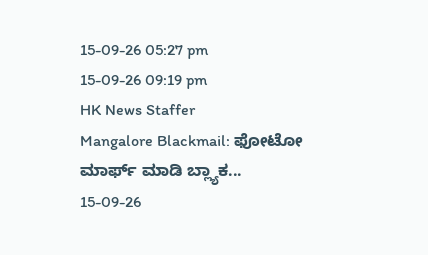15-09-26 05:27 pm
15-09-26 09:19 pm
HK News Staffer
Mangalore Blackmail: ಫೋಟೋ ಮಾರ್ಫ್ ಮಾಡಿ ಬ್ಲ್ಯಾಕ...
15-09-26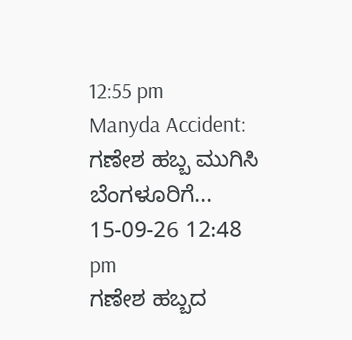12:55 pm
Manyda Accident: ಗಣೇಶ ಹಬ್ಬ ಮುಗಿಸಿ ಬೆಂಗಳೂರಿಗೆ...
15-09-26 12:48 pm
ಗಣೇಶ ಹಬ್ಬದ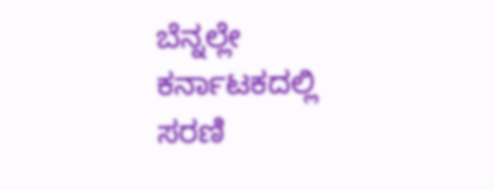ಬೆನ್ನಲ್ಲೇ ಕರ್ನಾಟಕದಲ್ಲಿ ಸರಣಿ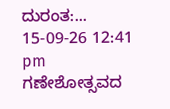ದುರಂತ:...
15-09-26 12:41 pm
ಗಣೇಶೋತ್ಸವದ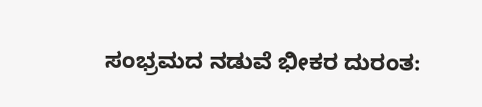ಸಂಭ್ರಮದ ನಡುವೆ ಭೀಕರ ದುರಂತ: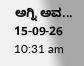ಅಗ್ನಿ ಅವ...
15-09-26 10:31 am